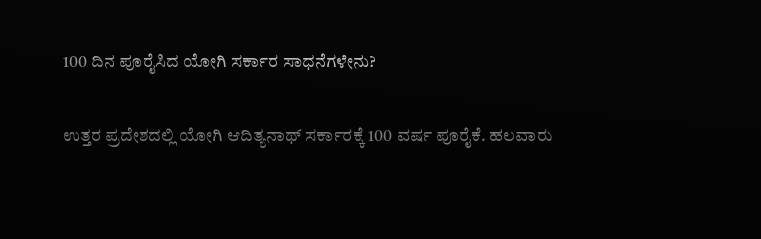100 ದಿನ ಪೂರೈಸಿದ ಯೋಗಿ ಸರ್ಕಾರ ಸಾಧನೆಗಳೇನು?

ಉತ್ತರ ಪ್ರದೇಶದಲ್ಲಿ ಯೋಗಿ ಆದಿತ್ಯನಾಥ್ ಸರ್ಕಾರಕ್ಕೆ 100 ವರ್ಷ ಪೂರೈಕೆ. ಹಲವಾರು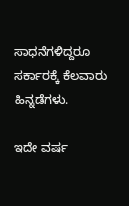ಸಾಧನೆಗಳಿದ್ದರೂ ಸರ್ಕಾರಕ್ಕೆ ಕೆಲವಾರು ಹಿನ್ನಡೆಗಳು.

ಇದೇ ವರ್ಷ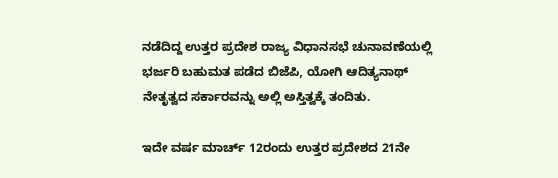ನಡೆದಿದ್ದ ಉತ್ತರ ಪ್ರದೇಶ ರಾಜ್ಯ ವಿಧಾನಸಭೆ ಚುನಾವಣೆಯಲ್ಲಿ ಭರ್ಜರಿ ಬಹುಮತ ಪಡೆದ ಬಿಜೆಪಿ, ಯೋಗಿ ಆದಿತ್ಯನಾಥ್ ನೇತೃತ್ವದ ಸರ್ಕಾರವನ್ನು ಅಲ್ಲಿ ಅಸ್ತಿತ್ವಕ್ಕೆ ತಂದಿತು.

ಇದೇ ವರ್ಷ ಮಾರ್ಚ್ 12ರಂದು ಉತ್ತರ ಪ್ರದೇಶದ 21ನೇ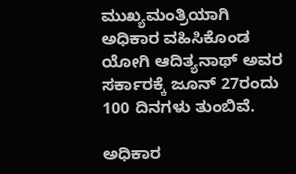ಮುಖ್ಯಮಂತ್ರಿಯಾಗಿ ಅಧಿಕಾರ ವಹಿಸಿಕೊಂಡ ಯೋಗಿ ಆದಿತ್ಯನಾಥ್ ಅವರ ಸರ್ಕಾರಕ್ಕೆ ಜೂನ್ 27ರಂದು 100 ದಿನಗಳು ತುಂಬಿವೆ.

ಅಧಿಕಾರ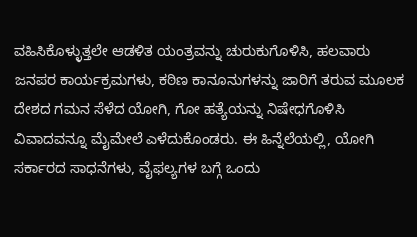ವಹಿಸಿಕೊಳ್ಳುತ್ತಲೇ ಆಡಳಿತ ಯಂತ್ರವನ್ನು ಚುರುಕುಗೊಳಿಸಿ, ಹಲವಾರು ಜನಪರ ಕಾರ್ಯಕ್ರಮಗಳು, ಕಠಿಣ ಕಾನೂನುಗಳನ್ನು ಜಾರಿಗೆ ತರುವ ಮೂಲಕ ದೇಶದ ಗಮನ ಸೆಳೆದ ಯೋಗಿ, ಗೋ ಹತ್ಯೆಯನ್ನು ನಿಷೇಧಗೊಳಿಸಿ ವಿವಾದವನ್ನೂ ಮೈಮೇಲೆ ಎಳೆದುಕೊಂಡರು. ಈ ಹಿನ್ನೆಲೆಯಲ್ಲಿ, ಯೋಗಿ ಸರ್ಕಾರದ ಸಾಧನೆಗಳು, ವೈಫಲ್ಯಗಳ ಬಗ್ಗೆ ಒಂದು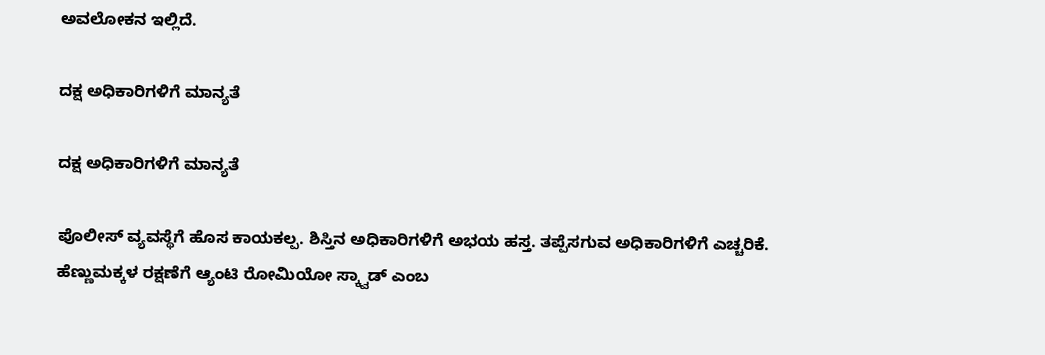ಅವಲೋಕನ ಇಲ್ಲಿದೆ.

ದಕ್ಷ ಅಧಿಕಾರಿಗಳಿಗೆ ಮಾನ್ಯತೆ

ದಕ್ಷ ಅಧಿಕಾರಿಗಳಿಗೆ ಮಾನ್ಯತೆ

ಪೊಲೀಸ್ ವ್ಯವಸ್ಥೆಗೆ ಹೊಸ ಕಾಯಕಲ್ಪ. ಶಿಸ್ತಿನ ಅಧಿಕಾರಿಗಳಿಗೆ ಅಭಯ ಹಸ್ತ. ತಪ್ಪೆಸಗುವ ಅಧಿಕಾರಿಗಳಿಗೆ ಎಚ್ಚರಿಕೆ. ಹೆಣ್ಣುಮಕ್ಕಳ ರಕ್ಷಣೆಗೆ ಆ್ಯಂಟಿ ರೋಮಿಯೋ ಸ್ಕ್ವಾಡ್ ಎಂಬ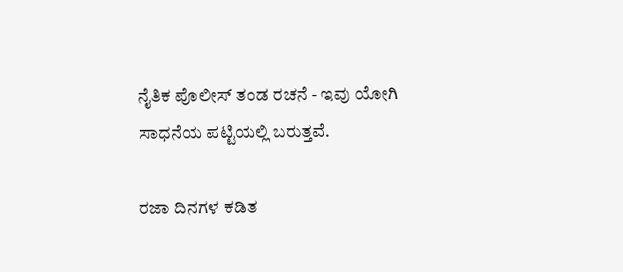ನೈತಿಕ ಪೊಲೀಸ್ ತಂಡ ರಚನೆ - ಇವು ಯೋಗಿ ಸಾಧನೆಯ ಪಟ್ಟಿಯಲ್ಲಿ ಬರುತ್ತವೆ.

ರಜಾ ದಿನಗಳ ಕಡಿತ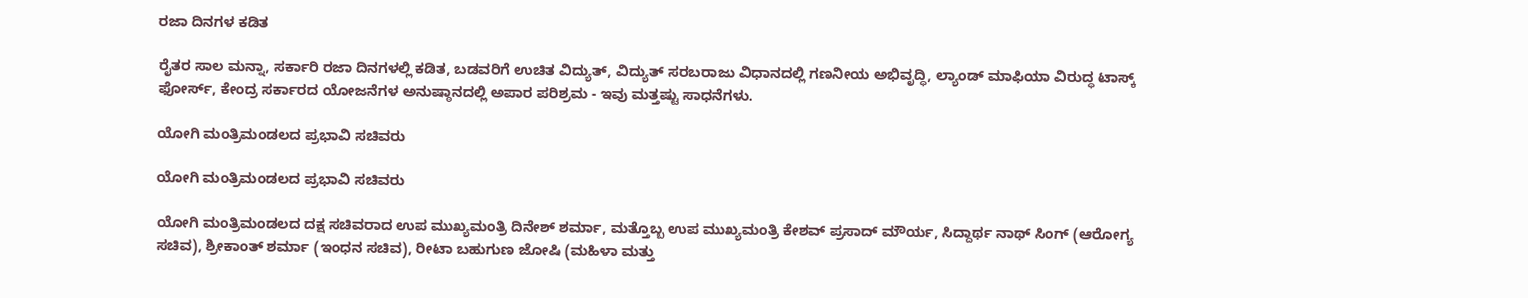ರಜಾ ದಿನಗಳ ಕಡಿತ

ರೈತರ ಸಾಲ ಮನ್ನಾ, ಸರ್ಕಾರಿ ರಜಾ ದಿನಗಳಲ್ಲಿ ಕಡಿತ, ಬಡವರಿಗೆ ಉಚಿತ ವಿದ್ಯುತ್, ವಿದ್ಯುತ್ ಸರಬರಾಜು ವಿಧಾನದಲ್ಲಿ ಗಣನೀಯ ಅಭಿವೃದ್ಧಿ, ಲ್ಯಾಂಡ್ ಮಾಫಿಯಾ ವಿರುದ್ಧ ಟಾಸ್ಕ್ ಫೋರ್ಸ್, ಕೇಂದ್ರ ಸರ್ಕಾರದ ಯೋಜನೆಗಳ ಅನುಷ್ಠಾನದಲ್ಲಿ ಅಪಾರ ಪರಿಶ್ರಮ - ಇವು ಮತ್ತಷ್ಟು ಸಾಧನೆಗಳು.

ಯೋಗಿ ಮಂತ್ರಿಮಂಡಲದ ಪ್ರಭಾವಿ ಸಚಿವರು

ಯೋಗಿ ಮಂತ್ರಿಮಂಡಲದ ಪ್ರಭಾವಿ ಸಚಿವರು

ಯೋಗಿ ಮಂತ್ರಿಮಂಡಲದ ದಕ್ಷ ಸಚಿವರಾದ ಉಪ ಮುಖ್ಯಮಂತ್ರಿ ದಿನೇಶ್ ಶರ್ಮಾ, ಮತ್ತೊಬ್ಬ ಉಪ ಮುಖ್ಯಮಂತ್ರಿ ಕೇಶವ್ ಪ್ರಸಾದ್ ಮೌರ್ಯ, ಸಿದ್ದಾರ್ಥ ನಾಥ್ ಸಿಂಗ್ (ಆರೋಗ್ಯ ಸಚಿವ), ಶ್ರೀಕಾಂತ್ ಶರ್ಮಾ (ಇಂಧನ ಸಚಿವ), ರೀಟಾ ಬಹುಗುಣ ಜೋಷಿ (ಮಹಿಳಾ ಮತ್ತು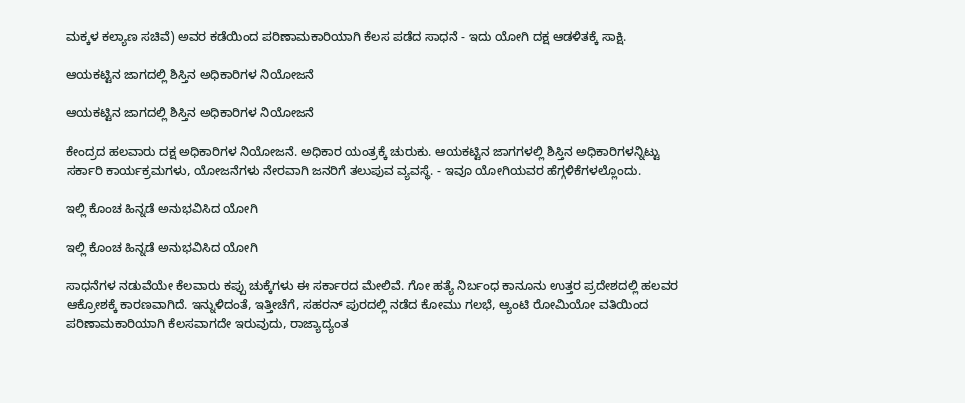ಮಕ್ಕಳ ಕಲ್ಯಾಣ ಸಚಿವೆ) ಅವರ ಕಡೆಯಿಂದ ಪರಿಣಾಮಕಾರಿಯಾಗಿ ಕೆಲಸ ಪಡೆದ ಸಾಧನೆ - ಇದು ಯೋಗಿ ದಕ್ಷ ಆಡಳಿತಕ್ಕೆ ಸಾಕ್ಷಿ.

ಆಯಕಟ್ಟಿನ ಜಾಗದಲ್ಲಿ ಶಿಸ್ತಿನ ಅಧಿಕಾರಿಗಳ ನಿಯೋಜನೆ

ಆಯಕಟ್ಟಿನ ಜಾಗದಲ್ಲಿ ಶಿಸ್ತಿನ ಅಧಿಕಾರಿಗಳ ನಿಯೋಜನೆ

ಕೇಂದ್ರದ ಹಲವಾರು ದಕ್ಷ ಅಧಿಕಾರಿಗಳ ನಿಯೋಜನೆ. ಅಧಿಕಾರ ಯಂತ್ರಕ್ಕೆ ಚುರುಕು. ಆಯಕಟ್ಟಿನ ಜಾಗಗಳಲ್ಲಿ ಶಿಸ್ತಿನ ಅಧಿಕಾರಿಗಳನ್ನಿಟ್ಟು ಸರ್ಕಾರಿ ಕಾರ್ಯಕ್ರಮಗಳು, ಯೋಜನೆಗಳು ನೇರವಾಗಿ ಜನರಿಗೆ ತಲುಪುವ ವ್ಯವಸ್ಥೆ. - ಇವೂ ಯೋಗಿಯವರ ಹೆಗ್ಗಳಿಕೆಗಳಲ್ಲೊಂದು.

ಇಲ್ಲಿ ಕೊಂಚ ಹಿನ್ನಡೆ ಅನುಭವಿಸಿದ ಯೋಗಿ

ಇಲ್ಲಿ ಕೊಂಚ ಹಿನ್ನಡೆ ಅನುಭವಿಸಿದ ಯೋಗಿ

ಸಾಧನೆಗಳ ನಡುವೆಯೇ ಕೆಲವಾರು ಕಪ್ಪು ಚುಕ್ಕೆಗಳು ಈ ಸರ್ಕಾರದ ಮೇಲಿವೆ. ಗೋ ಹತ್ಯೆ ನಿರ್ಬಂಧ ಕಾನೂನು ಉತ್ತರ ಪ್ರದೇಶದಲ್ಲಿ ಹಲವರ ಆಕ್ರೋಶಕ್ಕೆ ಕಾರಣವಾಗಿದೆ. ಇನ್ನುಳಿದಂತೆ, ಇತ್ತೀಚೆಗೆ, ಸಹರನ್ ಪುರದಲ್ಲಿ ನಡೆದ ಕೋಮು ಗಲಭೆ, ಆ್ಯಂಟಿ ರೋಮಿಯೋ ವತಿಯಿಂದ ಪರಿಣಾಮಕಾರಿಯಾಗಿ ಕೆಲಸವಾಗದೇ ಇರುವುದು, ರಾಜ್ಯಾದ್ಯಂತ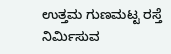ಉತ್ತಮ ಗುಣಮಟ್ಟ ರಸ್ತೆ ನಿರ್ಮಿಸುವ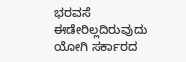ಭರವಸೆ ಈಡೇರಿಲ್ಲದಿರುವುದು ಯೋಗಿ ಸರ್ಕಾರದ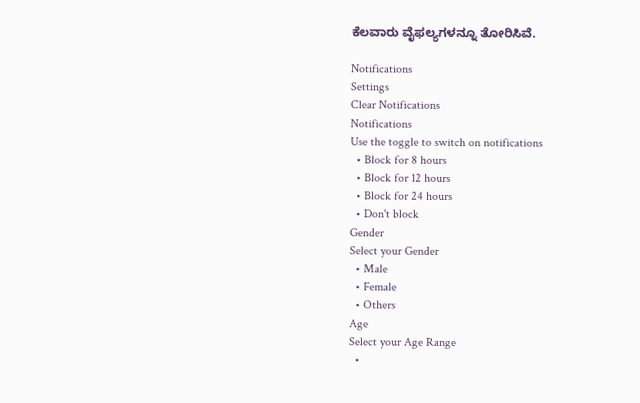ಕೆಲವಾರು ವೈಫಲ್ಯಗಳನ್ನೂ ತೋರಿಸಿವೆ.

Notifications
Settings
Clear Notifications
Notifications
Use the toggle to switch on notifications
  • Block for 8 hours
  • Block for 12 hours
  • Block for 24 hours
  • Don't block
Gender
Select your Gender
  • Male
  • Female
  • Others
Age
Select your Age Range
  •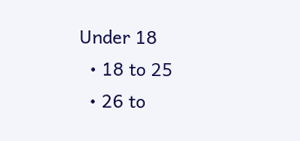Under 18
  • 18 to 25
  • 26 to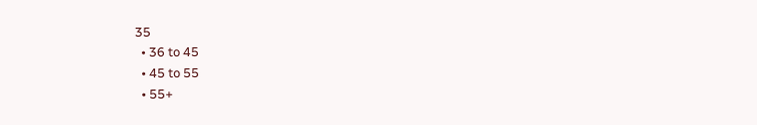35
  • 36 to 45
  • 45 to 55
  • 55+